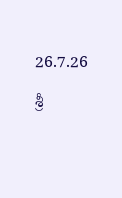26.7.26

శ్రీ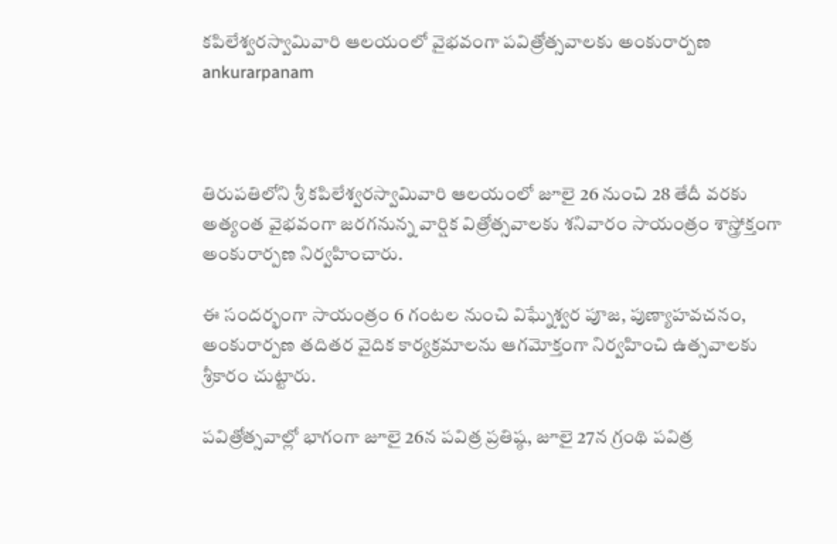కపిలేశ్వరస్వామివారి ఆలయంలో వైభవంగా పవిత్రోత్సవాలకు అంకురార్పణ ankurarpanam



తిరుపతిలోని శ్రీ కపిలేశ్వరస్వామివారి ఆలయంలో జూలై 26 నుంచి 28 తేదీ వరకు అత్యంత వైభవంగా జరగనున్న వార్షిక విత్రోత్సవాలకు శనివారం సాయంత్రం శాస్త్రోక్తంగా అంకురార్పణ నిర్వహించారు.

ఈ సందర్భంగా సాయంత్రం 6 గంటల నుంచి విఘ్నేశ్వర పూజ, పుణ్యాహవచనం, అంకురార్పణ తదితర వైదిక కార్యక్రమాలను ఆగమోక్తంగా నిర్వహించి ఉత్సవాలకు శ్రీకారం చుట్టారు.

పవిత్రోత్సవాల్లో భాగంగా జూలై 26న పవిత్ర ప్రతిష్ఠ, జూలై 27న గ్రంథి పవిత్ర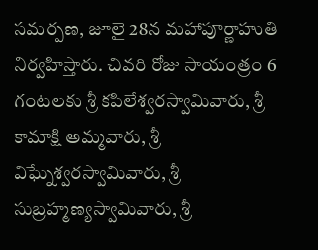సమర్పణ, జూలై 28న మహాపూర్ణాహుతి నిర్వహిస్తారు. చివరి రోజు సాయంత్రం 6 గంటలకు శ్రీ కపిలేశ్వరస్వామివారు, శ్రీ కామాక్షి అమ్మవారు, శ్రీ విఘ్నేశ్వరస్వామివారు, శ్రీ సుబ్రహ్మణ్యస్వామివారు, శ్రీ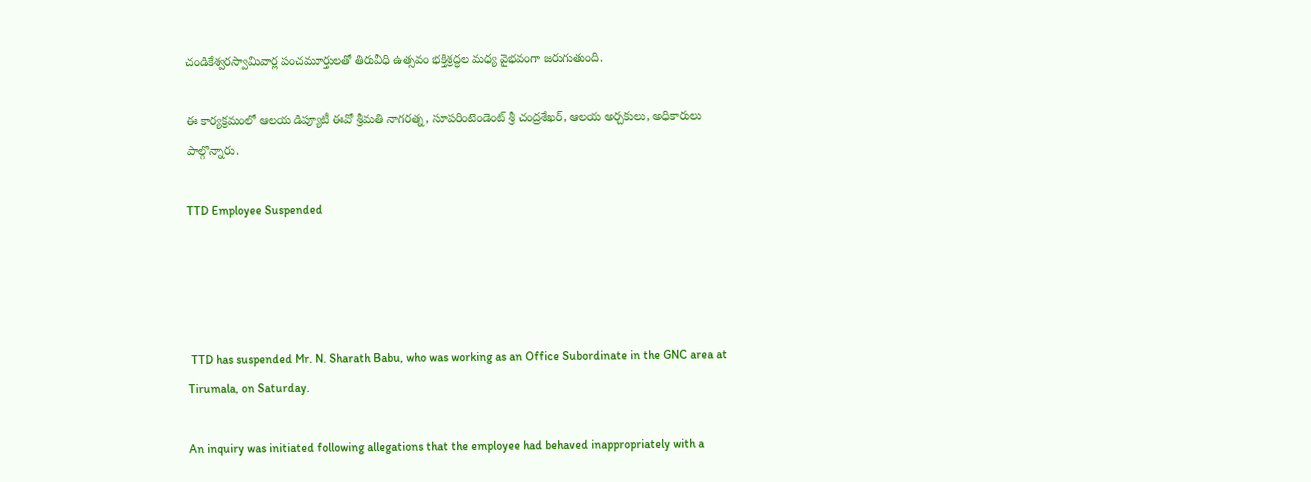చండికేశ్వరస్వామివార్ల పంచమూర్తులతో తిరువీధి ఉత్సవం భక్తిశ్రద్ధల మధ్య వైభవంగా జరుగుతుంది.

ఈ కార్యక్రమంలో ఆలయ డిప్యూటీ ఈవో శ్రీమతి నాగరత్న, సూపరింటెండెంట్ శ్రీ చంద్రశేఖర్, ఆలయ అర్చకులు, అధికారులు పాల్గొన్నారు.

TTD Employee Suspended




 TTD has suspended Mr. N. Sharath Babu, who was working as an Office Subordinate in the GNC area at Tirumala, on Saturday.

An inquiry was initiated following allegations that the employee had behaved inappropriately with a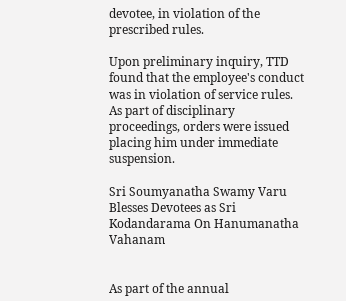devotee, in violation of the prescribed rules.

Upon preliminary inquiry, TTD found that the employee's conduct was in violation of service rules. As part of disciplinary proceedings, orders were issued placing him under immediate suspension.

Sri Soumyanatha Swamy Varu Blesses Devotees as Sri Kodandarama On Hanumanatha Vahanam


As part of the annual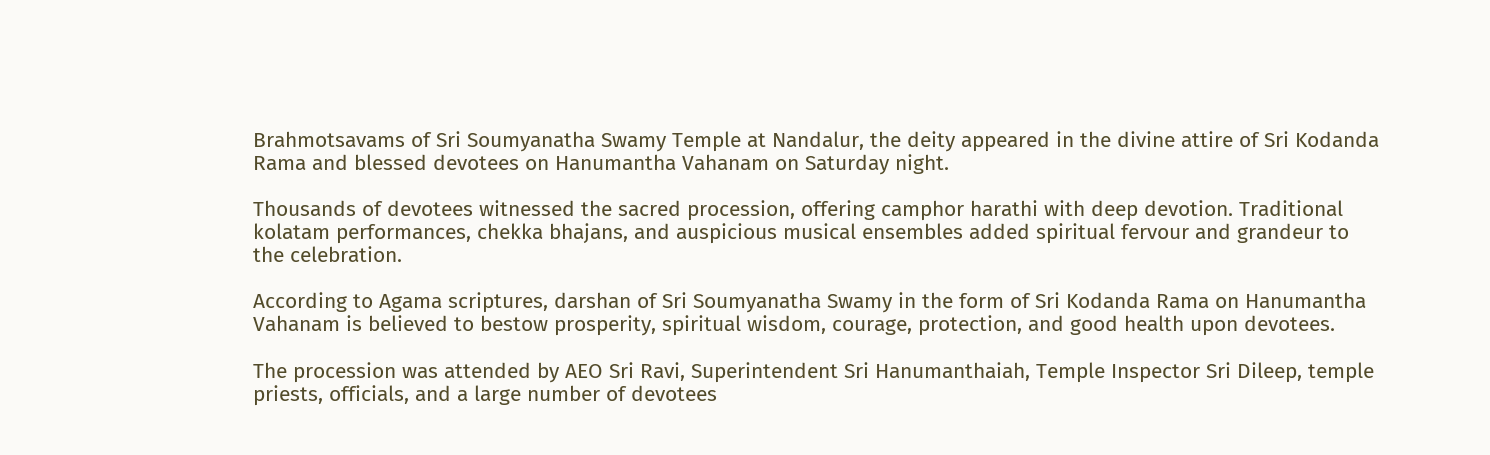Brahmotsavams of Sri Soumyanatha Swamy Temple at Nandalur, the deity appeared in the divine attire of Sri Kodanda Rama and blessed devotees on Hanumantha Vahanam on Saturday night.

Thousands of devotees witnessed the sacred procession, offering camphor harathi with deep devotion. Traditional kolatam performances, chekka bhajans, and auspicious musical ensembles added spiritual fervour and grandeur to the celebration.

According to Agama scriptures, darshan of Sri Soumyanatha Swamy in the form of Sri Kodanda Rama on Hanumantha Vahanam is believed to bestow prosperity, spiritual wisdom, courage, protection, and good health upon devotees.

The procession was attended by AEO Sri Ravi, Superintendent Sri Hanumanthaiah, Temple Inspector Sri Dileep, temple priests, officials, and a large number of devotees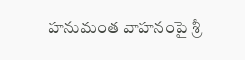హనుమంత వాహనంపై శ్రీ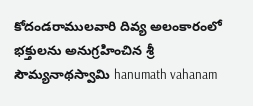కోదండరాములవారి దివ్య అలంకారంలో భక్తులను అనుగ్రహించిన శ్రీ సౌమ్యనాథస్వామి hanumath vahanam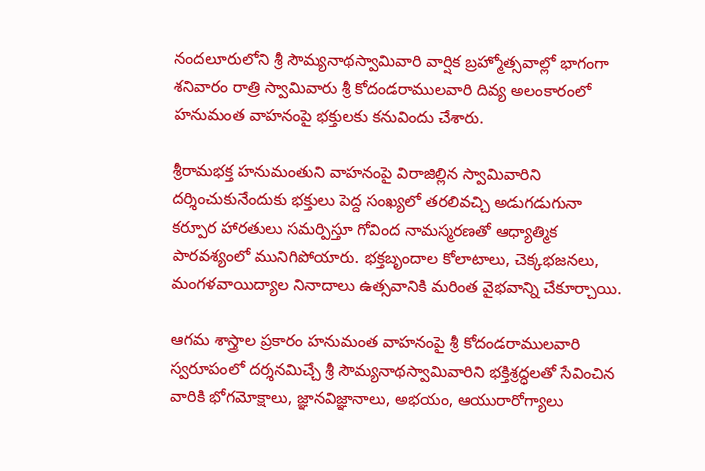నందలూరులోని శ్రీ సౌమ్యనాథస్వామివారి వార్షిక బ్రహ్మోత్సవాల్లో భాగంగా శనివారం రాత్రి స్వామివారు శ్రీ కోదండరాములవారి దివ్య అలంకారంలో హనుమంత వాహనంపై భక్తులకు కనువిందు చేశారు.

శ్రీరామభక్త హనుమంతుని వాహనంపై విరాజిల్లిన స్వామివారిని దర్శించుకునేందుకు భక్తులు పెద్ద సంఖ్యలో తరలివచ్చి అడుగడుగునా కర్పూర హారతులు సమర్పిస్తూ గోవింద నామస్మరణతో ఆధ్యాత్మిక పారవశ్యంలో మునిగిపోయారు. భక్తబృందాల కోలాటాలు, చెక్కభజనలు, మంగళవాయిద్యాల నినాదాలు ఉత్సవానికి మరింత వైభవాన్ని చేకూర్చాయి.

ఆగమ శాస్త్రాల ప్రకారం హనుమంత వాహనంపై శ్రీ కోదండరాములవారి స్వరూపంలో దర్శనమిచ్చే శ్రీ సౌమ్యనాథస్వామివారిని భక్తిశ్రద్ధలతో సేవించిన వారికి భోగమోక్షాలు, జ్ఞానవిజ్ఞానాలు, అభయం, ఆయురారోగ్యాలు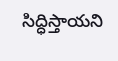సిద్ధిస్తాయని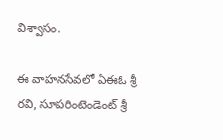విశ్వాసం.

ఈ వాహనసేవలో ఏఈఓ శ్రీ రవి, సూపరింటెండెంట్ శ్రీ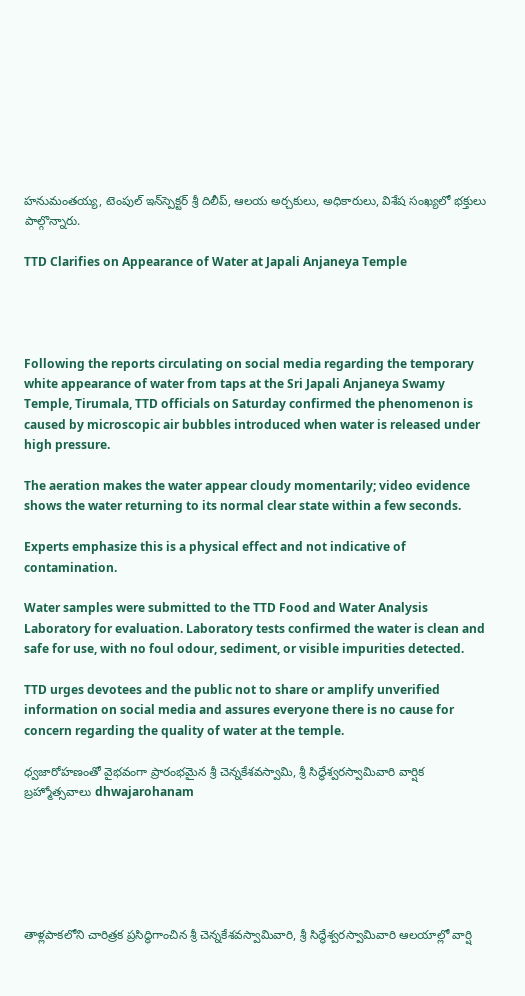హనుమంతయ్య, టెంపుల్ ఇన్‌స్పెక్టర్ శ్రీ దిలీప్, ఆలయ అర్చకులు, అధికారులు, విశేష సంఖ్యలో భక్తులు పాల్గొన్నారు.

TTD Clarifies on Appearance of Water at Japali Anjaneya Temple




Following the reports circulating on social media regarding the temporary white appearance of water from taps at the Sri Japali Anjaneya Swamy Temple, Tirumala, TTD officials on Saturday confirmed the phenomenon is caused by microscopic air bubbles introduced when water is released under high pressure.

The aeration makes the water appear cloudy momentarily; video evidence shows the water returning to its normal clear state within a few seconds.

Experts emphasize this is a physical effect and not indicative of contamination.

Water samples were submitted to the TTD Food and Water Analysis Laboratory for evaluation. Laboratory tests confirmed the water is clean and safe for use, with no foul odour, sediment, or visible impurities detected.

TTD urges devotees and the public not to share or amplify unverified information on social media and assures everyone there is no cause for concern regarding the quality of water at the temple.

ధ్వజారోహణంతో వైభవంగా ప్రారంభమైన శ్రీ చెన్నకేశవస్వామి, శ్రీ సిద్ధేశ్వరస్వామివారి వార్షిక బ్రహ్మోత్సవాలు dhwajarohanam






తాళ్లపాకలోని చారిత్రక ప్రసిద్ధిగాంచిన శ్రీ చెన్నకేశవస్వామివారి, శ్రీ సిద్ధేశ్వరస్వామివారి ఆలయాల్లో వార్షి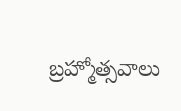బ్రహ్మోత్సవాలు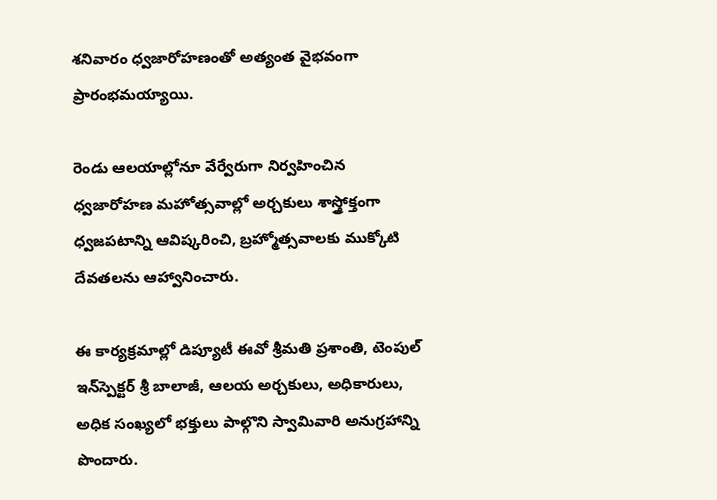శనివారం ధ్వజారోహణంతో అత్యంత వైభవంగా ప్రారంభమయ్యాయి.

రెండు ఆలయాల్లోనూ వేర్వేరుగా నిర్వహించిన ధ్వజారోహణ మహోత్సవాల్లో అర్చకులు శాస్త్రోక్తంగా ధ్వజపటాన్ని ఆవిష్కరించి, బ్రహ్మోత్సవాలకు ముక్కోటి దేవతలను ఆహ్వానించారు.

ఈ కార్యక్రమాల్లో డిప్యూటీ ఈవో శ్రీమతి ప్రశాంతి, టెంపుల్ ఇన్‌స్పెక్టర్ శ్రీ బాలాజీ, ఆలయ అర్చకులు, అధికారులు, అధిక సంఖ్యలో భక్తులు పాల్గొని స్వామివారి అనుగ్రహాన్ని పొందారు.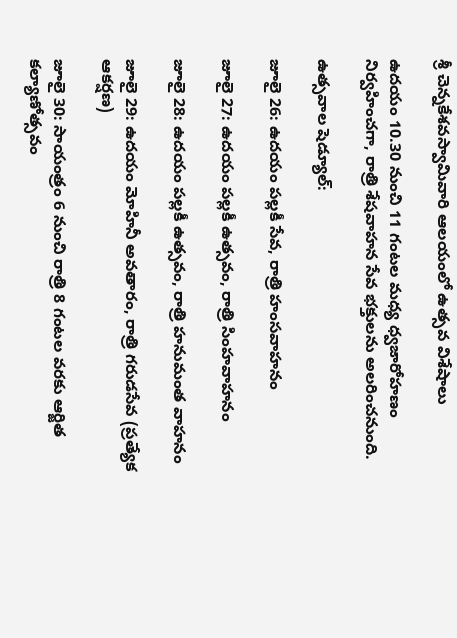శ్రీ చెన్నకేశవస్వామివారి ఆలయంలో ఉత్సవ విశేషాలు

ఉదయం 10.30 నుంచి 11 గంటల మధ్య ధ్వజారోహణం నిర్వహించగా, రాత్రి శేషవాహన సేవ భక్తులను అలరించనుంది.

ఉత్సవాల షెడ్యూల్:

జూలై 26: ఉదయం పల్లకీ సేవ, రాత్రి హంసవాహనం

జూలై 27: ఉదయం పల్లకీ ఉత్సవం, రాత్రి సింహవాహనం

జూలై 28: ఉదయం పల్లకీ ఉత్సవం, రాత్రి హనుమంత వాహనం

జూలై 29: ఉదయం మోహినీ అవతారం, రాత్రి గరుడసేవ (ప్రత్యేక ఆకర్షణ)

జూలై 30: సాయంత్రం 6 నుంచి రాత్రి 8 గంటల వరకు ఆర్జిత కల్యాణోత్సవం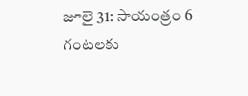జూలై 31: సాయంత్రం 6 గంటలకు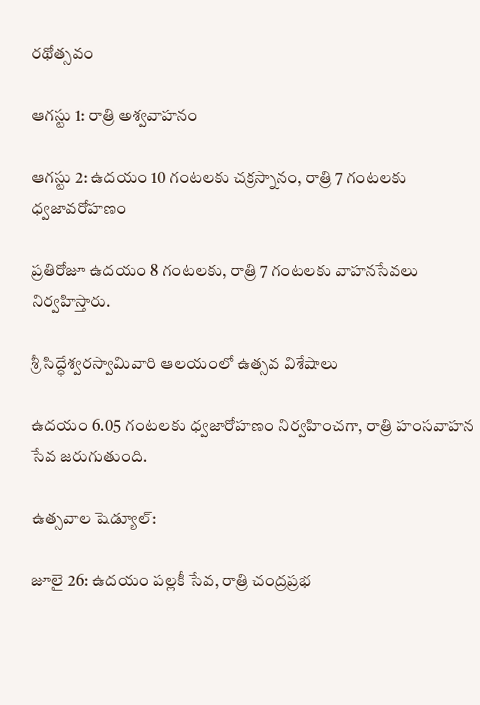రథోత్సవం

ఆగస్టు 1: రాత్రి అశ్వవాహనం

ఆగస్టు 2: ఉదయం 10 గంటలకు చక్రస్నానం, రాత్రి 7 గంటలకు ధ్వజావరోహణం

ప్రతిరోజూ ఉదయం 8 గంటలకు, రాత్రి 7 గంటలకు వాహనసేవలు నిర్వహిస్తారు.

శ్రీ సిద్ధేశ్వరస్వామివారి ఆలయంలో ఉత్సవ విశేషాలు

ఉదయం 6.05 గంటలకు ధ్వజారోహణం నిర్వహించగా, రాత్రి హంసవాహన సేవ జరుగుతుంది.

ఉత్సవాల షెడ్యూల్:

జూలై 26: ఉదయం పల్లకీ సేవ, రాత్రి చంద్రప్రభ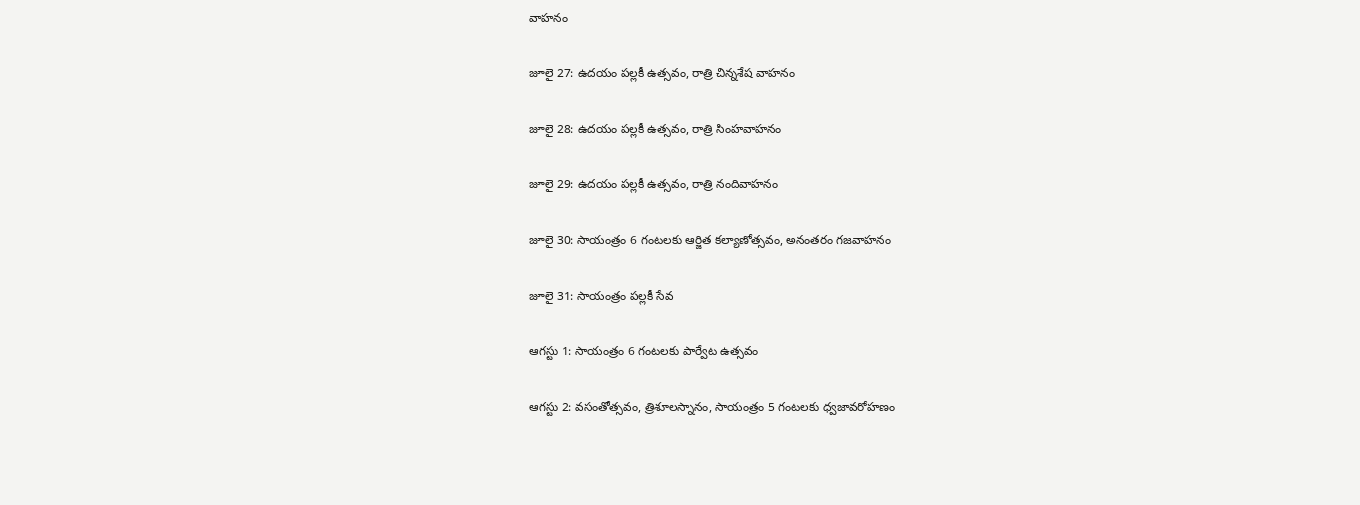వాహనం

జూలై 27: ఉదయం పల్లకీ ఉత్సవం, రాత్రి చిన్నశేష వాహనం

జూలై 28: ఉదయం పల్లకీ ఉత్సవం, రాత్రి సింహవాహనం

జూలై 29: ఉదయం పల్లకీ ఉత్సవం, రాత్రి నందివాహనం

జూలై 30: సాయంత్రం 6 గంటలకు ఆర్జిత కల్యాణోత్సవం, అనంతరం గజవాహనం

జూలై 31: సాయంత్రం పల్లకీ సేవ

ఆగస్టు 1: సాయంత్రం 6 గంటలకు పార్వేట ఉత్సవం

ఆగస్టు 2: వసంతోత్సవం, త్రిశూలస్నానం, సాయంత్రం 5 గంటలకు ధ్వజావరోహణం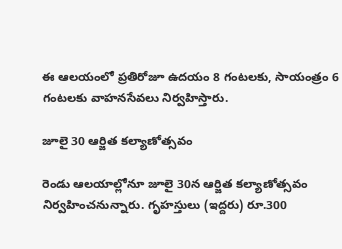ఈ ఆలయంలో ప్రతిరోజూ ఉదయం 8 గంటలకు, సాయంత్రం 6 గంటలకు వాహనసేవలు నిర్వహిస్తారు.

జూలై 30 ఆర్జిత కల్యాణోత్సవం

రెండు ఆలయాల్లోనూ జూలై 30న ఆర్జిత కల్యాణోత్సవం నిర్వహించనున్నారు. గృహస్తులు (ఇద్దరు) రూ.300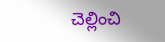చెల్లించి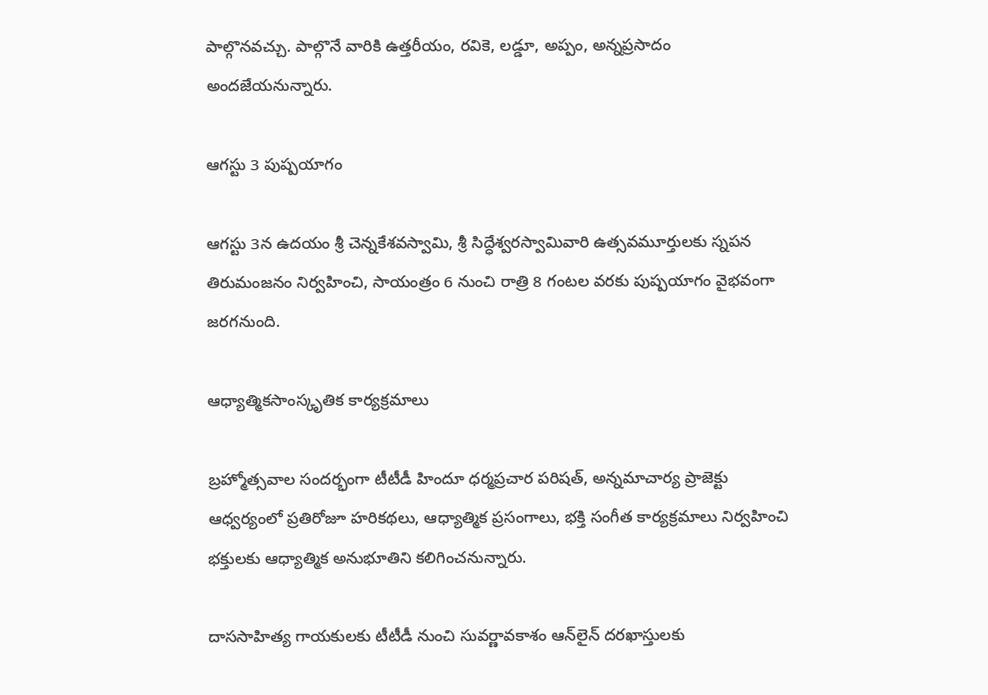పాల్గొనవచ్చు. పాల్గొనే వారికి ఉత్తరీయం, రవికె, లడ్డూ, అప్పం, అన్నప్రసాదం అందజేయనున్నారు.

ఆగస్టు 3 పుష్పయాగం

ఆగస్టు 3న ఉదయం శ్రీ చెన్నకేశవస్వామి, శ్రీ సిద్ధేశ్వరస్వామివారి ఉత్సవమూర్తులకు స్నపన తిరుమంజనం నిర్వహించి, సాయంత్రం 6 నుంచి రాత్రి 8 గంటల వరకు పుష్పయాగం వైభవంగా జరగనుంది.

ఆధ్యాత్మికసాంస్కృతిక కార్యక్రమాలు

బ్రహ్మోత్సవాల సందర్భంగా టీటీడీ హిందూ ధర్మప్రచార పరిషత్, అన్నమాచార్య ప్రాజెక్టు ఆధ్వర్యంలో ప్రతిరోజూ హరికథలు, ఆధ్యాత్మిక ప్రసంగాలు, భక్తి సంగీత కార్యక్రమాలు నిర్వహించి భక్తులకు ఆధ్యాత్మిక అనుభూతిని కలిగించనున్నారు.

దాససాహిత్య గాయకులకు టీటీడీ నుంచి సువర్ణావకాశం ఆన్‌లైన్ దరఖాస్తులకు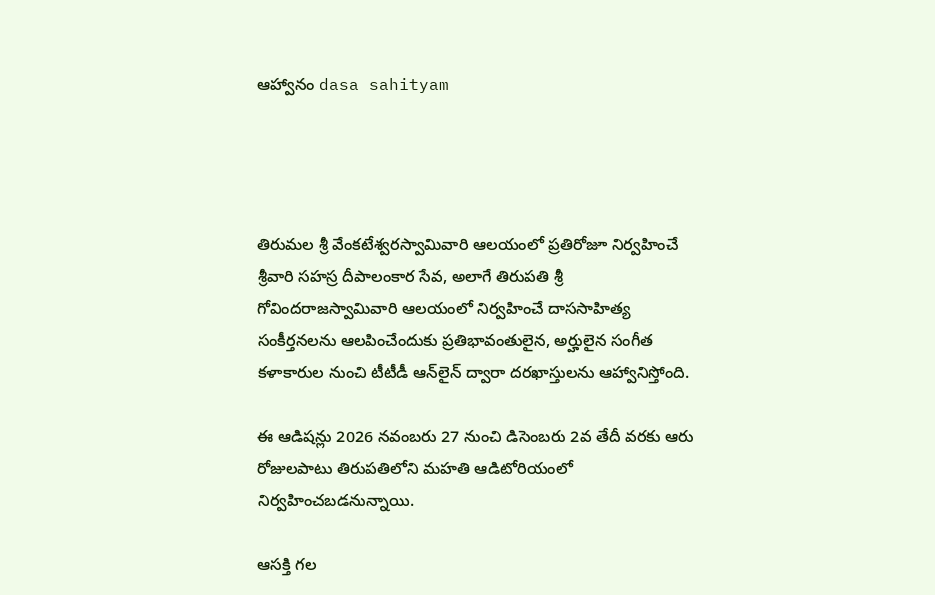ఆహ్వానం dasa sahityam




తిరుమల శ్రీ వేంకటేశ్వరస్వామివారి ఆలయంలో ప్రతిరోజూ నిర్వహించే శ్రీవారి సహస్ర దీపాలంకార సేవ, అలాగే తిరుపతి శ్రీ గోవిందరాజస్వామివారి ఆలయంలో నిర్వహించే దాససాహిత్య సంకీర్తనలను ఆలపించేందుకు ప్రతిభావంతులైన, అర్హులైన సంగీత కళాకారుల నుంచి టీటీడీ ఆన్‌లైన్ ద్వారా దరఖాస్తులను ఆహ్వానిస్తోంది.

ఈ ఆడిషన్లు 2026 నవంబరు 27 నుంచి డిసెంబరు 2వ తేదీ వరకు ఆరు రోజులపాటు తిరుపతిలోని మహతి ఆడిటోరియంలో నిర్వహించబడనున్నాయి.

ఆసక్తి గల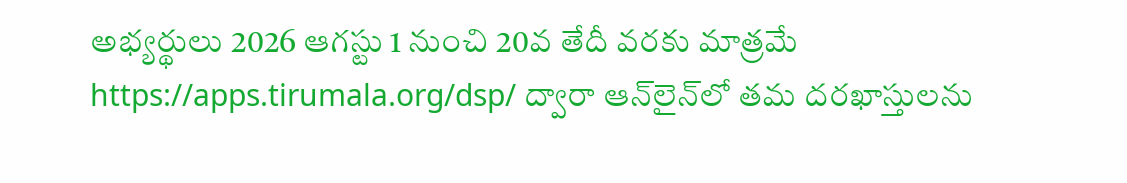అభ్యర్థులు 2026 ఆగస్టు 1 నుంచి 20వ తేదీ వరకు మాత్రమే https://apps.tirumala.org/dsp/ ద్వారా ఆన్‌లైన్‌లో తమ దరఖాస్తులను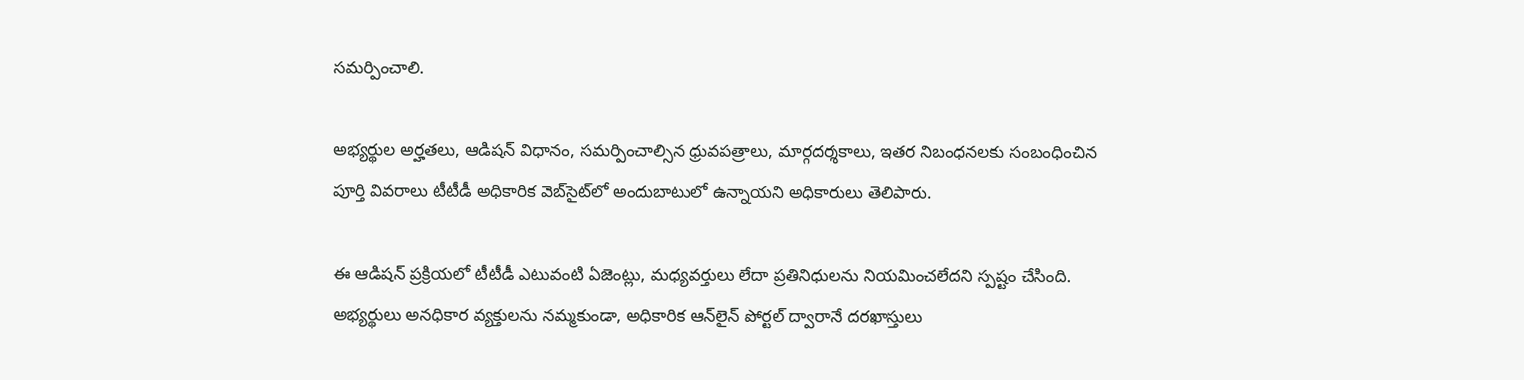సమర్పించాలి.

అభ్యర్థుల అర్హతలు, ఆడిషన్ విధానం, సమర్పించాల్సిన ధ్రువపత్రాలు, మార్గదర్శకాలు, ఇతర నిబంధనలకు సంబంధించిన పూర్తి వివరాలు టీటీడీ అధికారిక వెబ్‌సైట్‌లో అందుబాటులో ఉన్నాయని అధికారులు తెలిపారు.

ఈ ఆడిషన్ ప్రక్రియలో టీటీడీ ఎటువంటి ఏజెంట్లు, మధ్యవర్తులు లేదా ప్రతినిధులను నియమించలేదని స్పష్టం చేసింది. అభ్యర్థులు అనధికార వ్యక్తులను నమ్మకుండా, అధికారిక ఆన్‌లైన్ పోర్టల్ ద్వారానే దరఖాస్తులు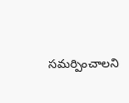సమర్పించాలని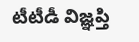టీటీడీ విజ్ఞప్తి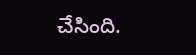చేసింది.